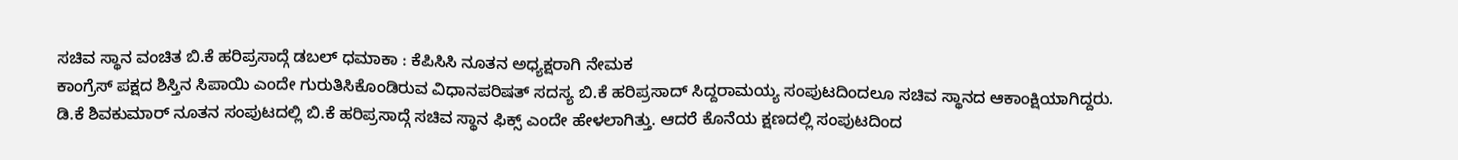ಸಚಿವ ಸ್ಥಾನ ವಂಚಿತ ಬಿ.ಕೆ ಹರಿಪ್ರಸಾದ್ಗೆ ಡಬಲ್ ಧಮಾಕಾ : ಕೆಪಿಸಿಸಿ ನೂತನ ಅಧ್ಯಕ್ಷರಾಗಿ ನೇಮಕ
ಕಾಂಗ್ರೆಸ್ ಪಕ್ಷದ ಶಿಸ್ತಿನ ಸಿಪಾಯಿ ಎಂದೇ ಗುರುತಿಸಿಕೊಂಡಿರುವ ವಿಧಾನಪರಿಷತ್ ಸದಸ್ಯ ಬಿ.ಕೆ ಹರಿಪ್ರಸಾದ್ ಸಿದ್ದರಾಮಯ್ಯ ಸಂಪುಟದಿಂದಲೂ ಸಚಿವ ಸ್ಥಾನದ ಆಕಾಂಕ್ಷಿಯಾಗಿದ್ದರು. ಡಿ.ಕೆ ಶಿವಕುಮಾರ್ ನೂತನ ಸಂಪುಟದಲ್ಲಿ ಬಿ.ಕೆ ಹರಿಪ್ರಸಾದ್ಗೆ ಸಚಿವ ಸ್ಥಾನ ಫಿಕ್ಸ್ ಎಂದೇ ಹೇಳಲಾಗಿತ್ತು. ಆದರೆ ಕೊನೆಯ ಕ್ಷಣದಲ್ಲಿ ಸಂಪುಟದಿಂದ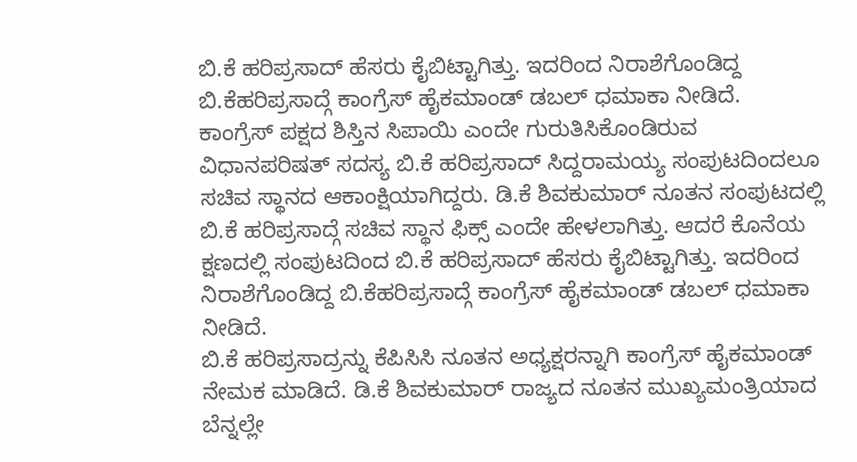ಬಿ.ಕೆ ಹರಿಪ್ರಸಾದ್ ಹೆಸರು ಕೈಬಿಟ್ಟಾಗಿತ್ತು. ಇದರಿಂದ ನಿರಾಶೆಗೊಂಡಿದ್ದ ಬಿ.ಕೆಹರಿಪ್ರಸಾದ್ಗೆ ಕಾಂಗ್ರೆಸ್ ಹೈಕಮಾಂಡ್ ಡಬಲ್ ಧಮಾಕಾ ನೀಡಿದೆ.
ಕಾಂಗ್ರೆಸ್ ಪಕ್ಷದ ಶಿಸ್ತಿನ ಸಿಪಾಯಿ ಎಂದೇ ಗುರುತಿಸಿಕೊಂಡಿರುವ ವಿಧಾನಪರಿಷತ್ ಸದಸ್ಯ ಬಿ.ಕೆ ಹರಿಪ್ರಸಾದ್ ಸಿದ್ದರಾಮಯ್ಯ ಸಂಪುಟದಿಂದಲೂ ಸಚಿವ ಸ್ಥಾನದ ಆಕಾಂಕ್ಷಿಯಾಗಿದ್ದರು. ಡಿ.ಕೆ ಶಿವಕುಮಾರ್ ನೂತನ ಸಂಪುಟದಲ್ಲಿ ಬಿ.ಕೆ ಹರಿಪ್ರಸಾದ್ಗೆ ಸಚಿವ ಸ್ಥಾನ ಫಿಕ್ಸ್ ಎಂದೇ ಹೇಳಲಾಗಿತ್ತು. ಆದರೆ ಕೊನೆಯ ಕ್ಷಣದಲ್ಲಿ ಸಂಪುಟದಿಂದ ಬಿ.ಕೆ ಹರಿಪ್ರಸಾದ್ ಹೆಸರು ಕೈಬಿಟ್ಟಾಗಿತ್ತು. ಇದರಿಂದ ನಿರಾಶೆಗೊಂಡಿದ್ದ ಬಿ.ಕೆಹರಿಪ್ರಸಾದ್ಗೆ ಕಾಂಗ್ರೆಸ್ ಹೈಕಮಾಂಡ್ ಡಬಲ್ ಧಮಾಕಾ ನೀಡಿದೆ.
ಬಿ.ಕೆ ಹರಿಪ್ರಸಾದ್ರನ್ನು ಕೆಪಿಸಿಸಿ ನೂತನ ಅಧ್ಯಕ್ಷರನ್ನಾಗಿ ಕಾಂಗ್ರೆಸ್ ಹೈಕಮಾಂಡ್ ನೇಮಕ ಮಾಡಿದೆ. ಡಿ.ಕೆ ಶಿವಕುಮಾರ್ ರಾಜ್ಯದ ನೂತನ ಮುಖ್ಯಮಂತ್ರಿಯಾದ ಬೆನ್ನಲ್ಲೇ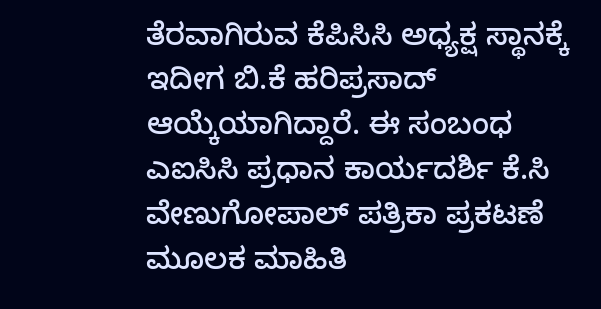ತೆರವಾಗಿರುವ ಕೆಪಿಸಿಸಿ ಅಧ್ಯಕ್ಷ ಸ್ಥಾನಕ್ಕೆ ಇದೀಗ ಬಿ.ಕೆ ಹರಿಪ್ರಸಾದ್ ಆಯ್ಕೆಯಾಗಿದ್ದಾರೆ. ಈ ಸಂಬಂಧ ಎಐಸಿಸಿ ಪ್ರಧಾನ ಕಾರ್ಯದರ್ಶಿ ಕೆ.ಸಿ ವೇಣುಗೋಪಾಲ್ ಪತ್ರಿಕಾ ಪ್ರಕಟಣೆ ಮೂಲಕ ಮಾಹಿತಿ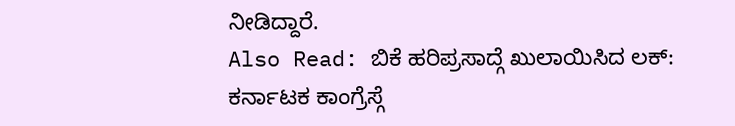ನೀಡಿದ್ದಾರೆ.
Also Read: ಬಿಕೆ ಹರಿಪ್ರಸಾದ್ಗೆ ಖುಲಾಯಿಸಿದ ಲಕ್: ಕರ್ನಾಟಕ ಕಾಂಗ್ರೆಸ್ಗೆ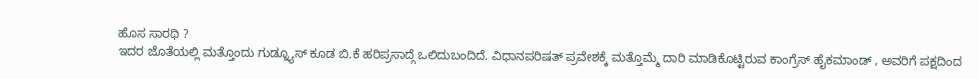ಹೊಸ ಸಾರಥಿ ?
ಇದರ ಜೊತೆಯಲ್ಲಿ ಮತ್ತೊಂದು ಗುಡ್ನ್ಯೂಸ್ ಕೂಡ ಬಿ.ಕೆ ಹರಿಪ್ರಸಾದ್ಗೆ ಒಲಿದುಬಂದಿದೆ. ವಿಧಾನಪರಿಷತ್ ಪ್ರವೇಶಕ್ಕೆ ಮತ್ತೊಮ್ಮೆ ದಾರಿ ಮಾಡಿಕೊಟ್ಟಿರುವ ಕಾಂಗ್ರೆಸ್ ಹೈಕಮಾಂಡ್ , ಅವರಿಗೆ ಪಕ್ಷದಿಂದ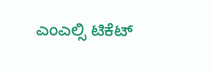ಎಂಎಲ್ಸಿ ಟಿಕೆಟ್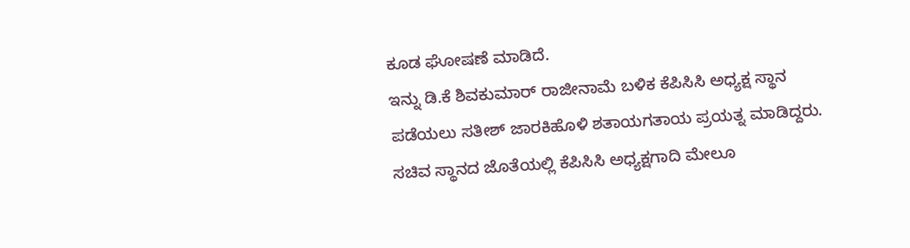ಕೂಡ ಘೋಷಣೆ ಮಾಡಿದೆ.
ಇನ್ನು ಡಿ.ಕೆ ಶಿವಕುಮಾರ್ ರಾಜೀನಾಮೆ ಬಳಿಕ ಕೆಪಿಸಿಸಿ ಅಧ್ಯಕ್ಷ ಸ್ಥಾನ ಪಡೆಯಲು ಸತೀಶ್ ಜಾರಕಿಹೊಳಿ ಶತಾಯಗತಾಯ ಪ್ರಯತ್ನ ಮಾಡಿದ್ದರು. ಸಚಿವ ಸ್ಥಾನದ ಜೊತೆಯಲ್ಲಿ ಕೆಪಿಸಿಸಿ ಅಧ್ಯಕ್ಷಗಾದಿ ಮೇಲೂ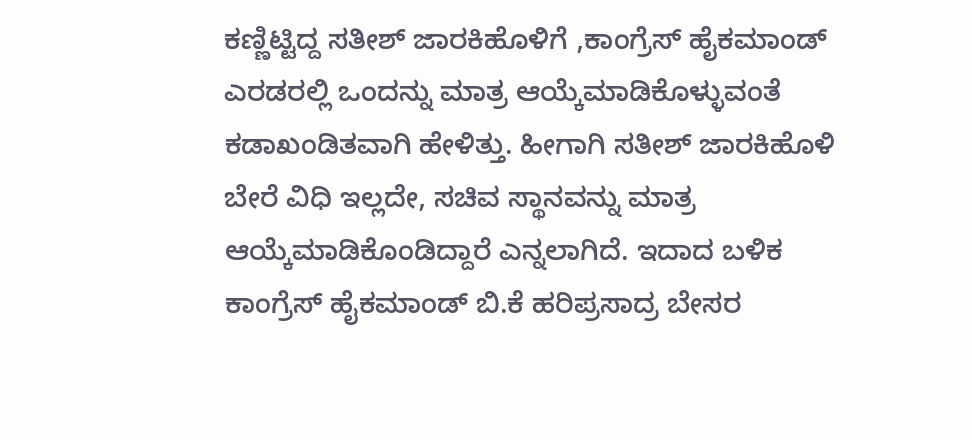ಕಣ್ಣಿಟ್ಟಿದ್ದ ಸತೀಶ್ ಜಾರಕಿಹೊಳಿಗೆ ,ಕಾಂಗ್ರೆಸ್ ಹೈಕಮಾಂಡ್ ಎರಡರಲ್ಲಿ ಒಂದನ್ನು ಮಾತ್ರ ಆಯ್ಕೆಮಾಡಿಕೊಳ್ಳುವಂತೆ ಕಡಾಖಂಡಿತವಾಗಿ ಹೇಳಿತ್ತು. ಹೀಗಾಗಿ ಸತೀಶ್ ಜಾರಕಿಹೊಳಿ ಬೇರೆ ವಿಧಿ ಇಲ್ಲದೇ, ಸಚಿವ ಸ್ಥಾನವನ್ನು ಮಾತ್ರ ಆಯ್ಕೆಮಾಡಿಕೊಂಡಿದ್ದಾರೆ ಎನ್ನಲಾಗಿದೆ. ಇದಾದ ಬಳಿಕ ಕಾಂಗ್ರೆಸ್ ಹೈಕಮಾಂಡ್ ಬಿ.ಕೆ ಹರಿಪ್ರಸಾದ್ರ ಬೇಸರ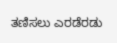ತಣಿಸಲು ಎರಡೆರಡು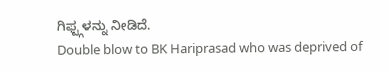ಗಿಫ್ಟ್ಗಳನ್ನು ನೀಡಿದೆ.
Double blow to BK Hariprasad who was deprived of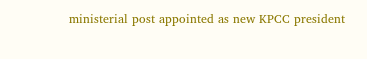ministerial post appointed as new KPCC president